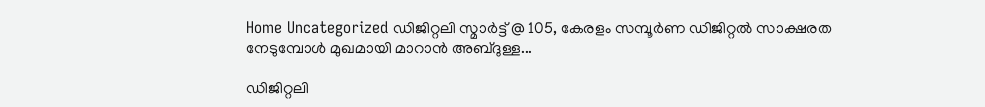Home Uncategorized ഡിജിറ്റലി സ്മാര്‍ട്ട് @ 105, കേരളം സമ്പൂര്‍ണ ഡിജിറ്റല്‍ സാക്ഷരത നേടുമ്പോള്‍ മുഖമായി മാറാന്‍ അബ്ദുള്ള...

ഡിജിറ്റലി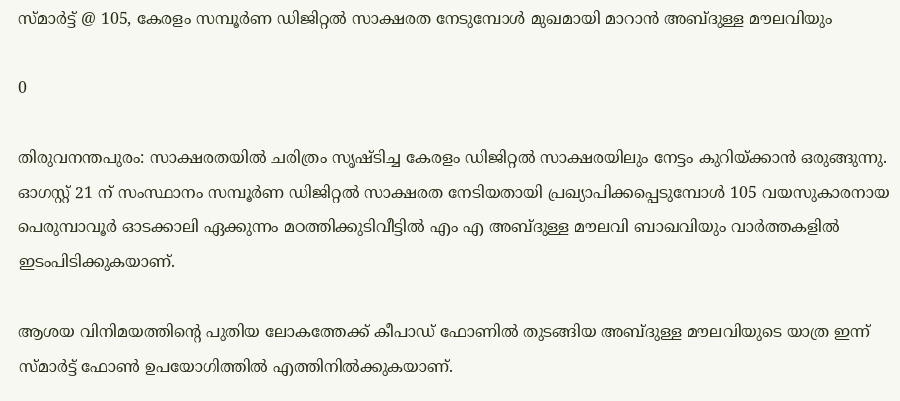സ്മാര്‍ട്ട് @ 105, കേരളം സമ്പൂര്‍ണ ഡിജിറ്റല്‍ സാക്ഷരത നേടുമ്പോള്‍ മുഖമായി മാറാന്‍ അബ്ദുള്ള മൗലവിയും

0

തിരുവനന്തപുരം: സാക്ഷരതയില്‍ ചരിത്രം സൃഷ്ടിച്ച കേരളം ഡിജിറ്റല്‍ സാക്ഷരയിലും നേട്ടം കുറിയ്ക്കാന്‍ ഒരുങ്ങുന്നു. ഓഗസ്റ്റ് 21 ന് സംസ്ഥാനം സമ്പൂര്‍ണ ഡിജിറ്റല്‍ സാക്ഷരത നേടിയതായി പ്രഖ്യാപിക്കപ്പെടുമ്പോള്‍ 105 വയസുകാരനായ പെരുമ്പാവൂര്‍ ഓടക്കാലി ഏക്കുന്നം മഠത്തിക്കുടിവീട്ടില്‍ എം എ അബ്ദുള്ള മൗലവി ബാഖവിയും വാര്‍ത്തകളില്‍ ഇടംപിടിക്കുകയാണ്.

ആശയ വിനിമയത്തിന്റെ പുതിയ ലോകത്തേക്ക് കീപാഡ് ഫോണില്‍ തുടങ്ങിയ അബ്ദുള്ള മൗലവിയുടെ യാത്ര ഇന്ന് സ്മാര്‍ട്ട് ഫോണ്‍ ഉപയോഗിത്തില്‍ എത്തിനില്‍ക്കുകയാണ്.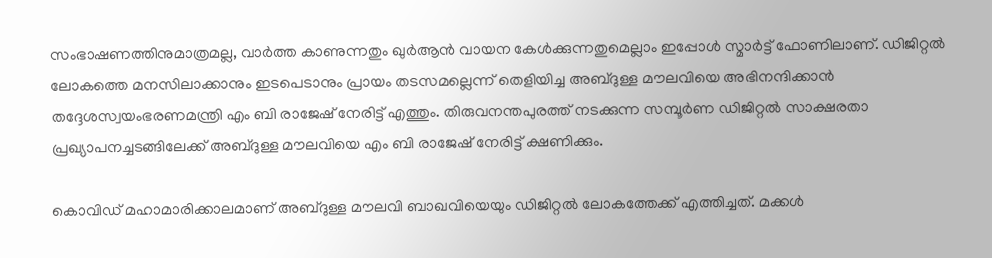സംഭാഷണത്തിനുമാത്രമല്ല, വാര്‍ത്ത കാണുന്നതും ഖുര്‍ആന്‍ വായന കേള്‍ക്കുന്നതുമെല്ലാം ഇപ്പോള്‍ സ്മാര്‍ട്ട് ഫോണിലാണ്. ഡിജിറ്റല്‍ ലോകത്തെ മനസിലാക്കാനും ഇടപെടാനും പ്രായം തടസമല്ലെന്ന് തെളിയിച്ച അബ്ദുള്ള മൗലവിയെ അഭിനന്ദിക്കാന്‍ തദ്ദേശസ്വയംഭരണമന്ത്രി എം ബി രാജേഷ് നേരിട്ട് എത്തും. തിരുവനന്തപുരത്ത് നടക്കുന്ന സമ്പൂര്‍ണ ഡിജിറ്റല്‍ സാക്ഷരതാ പ്രഖ്യാപനച്ചടങ്ങിലേക്ക് അബ്ദുള്ള മൗലവിയെ എം ബി രാജേഷ് നേരിട്ട് ക്ഷണിക്കും.

കൊവിഡ് മഹാമാരിക്കാലമാണ് അബ്ദുള്ള മൗലവി ബാഖവിയെയും ഡിജിറ്റല്‍ ലോകത്തേക്ക് എത്തിച്ചത്. മക്കള്‍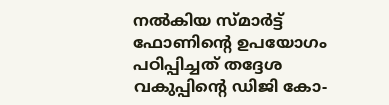നല്‍കിയ സ്മാര്‍ട്ട് ഫോണിന്റെ ഉപയോഗം പഠിപ്പിച്ചത് തദ്ദേശ വകുപ്പിന്റെ ഡിജി കോ-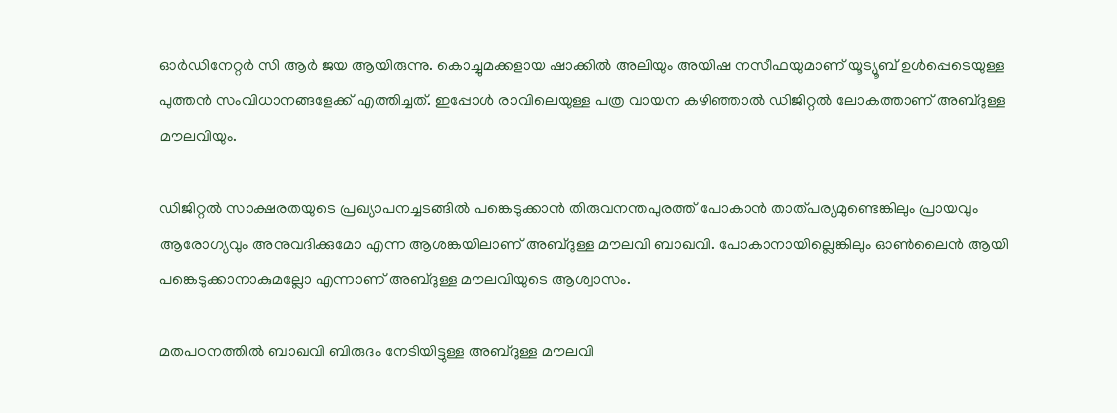ഓര്‍ഡിനേറ്റര്‍ സി ആര്‍ ജയ ആയിരുന്നു. കൊച്ചുമക്കളായ ഷാക്കില്‍ അലിയും അയിഷ നസീഫയുമാണ് യൂട്യൂബ് ഉള്‍പ്പെടെയുള്ള പുത്തന്‍ സംവിധാനങ്ങളേക്ക് എത്തിച്ചത്. ഇപ്പോള്‍ രാവിലെയുള്ള പത്ര വായന കഴിഞ്ഞാല്‍ ഡിജിറ്റല്‍ ലോകത്താണ് അബ്ദുള്ള മൗലവിയും.

ഡിജിറ്റല്‍ സാക്ഷരതയുടെ പ്രഖ്യാപനച്ചടങ്ങില്‍ പങ്കെടുക്കാന്‍ തിരുവനന്തപുരത്ത് പോകാന്‍ താത്പര്യമുണ്ടെങ്കിലും പ്രായവും ആരോഗ്യവും അനുവദിക്കുമോ എന്ന ആശങ്കയിലാണ് അബ്ദുള്ള മൗലവി ബാഖവി. പോകാനായില്ലെങ്കിലും ഓണ്‍ലൈന്‍ ആയി പങ്കെടുക്കാനാകുമല്ലോ എന്നാണ് അബ്ദുള്ള മൗലവിയുടെ ആശ്വാസം.

മതപഠനത്തില്‍ ബാഖവി ബിരുദം നേടിയിട്ടുള്ള അബ്ദുള്ള മൗലവി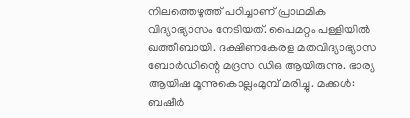നിലത്തെഴുത്ത് പഠിച്ചാണ് പ്രാഥമിക വിദ്യാഭ്യാസം നേടിയത്. പൈമറ്റം പള്ളിയില്‍ ഖത്തീബായി. ദക്ഷിണകേരള മതവിദ്യാഭ്യാസ ബോര്‍ഡിന്റെ മദ്രസ ഡിഒ ആയിരുന്നു. ഭാര്യ ആയിഷ മൂന്നുകൊല്ലംമുമ്പ് മരിച്ചു. മക്കള്‍: ബഷീര്‍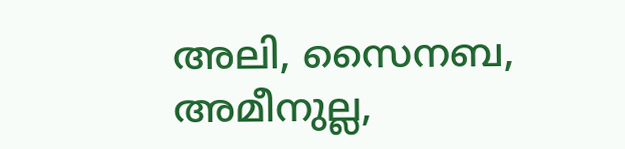അലി, സൈനബ, അമീനുല്ല,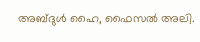അബ്ദുള്‍ ഹൈ, ഫൈസല്‍ അലി.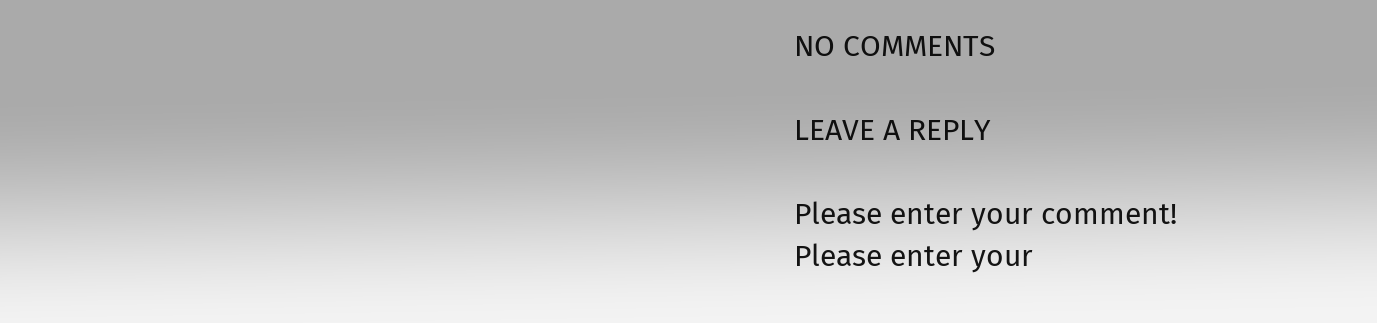NO COMMENTS

LEAVE A REPLY

Please enter your comment!
Please enter your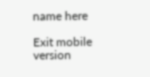name here

Exit mobile version